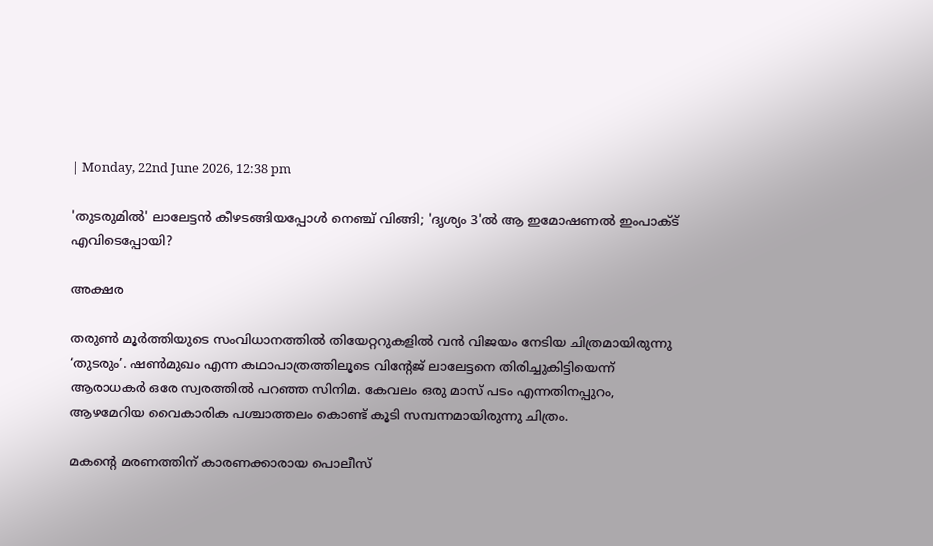| Monday, 22nd June 2026, 12:38 pm

'തുടരുമില്‍' ലാലേട്ടന്‍ കീഴടങ്ങിയപ്പോള്‍ നെഞ്ച് വിങ്ങി; 'ദൃശ്യം 3'ല്‍ ആ ഇമോഷണല്‍ ഇംപാക്ട് എവിടെപ്പോയി?

അക്ഷര

തരുണ്‍ മൂര്‍ത്തിയുടെ സംവിധാനത്തില്‍ തിയേറ്ററുകളില്‍ വന്‍ വിജയം നേടിയ ചിത്രമായിരുന്നു ‘തുടരും’. ഷണ്‍മുഖം എന്ന കഥാപാത്രത്തിലൂടെ വിന്റേജ് ലാലേട്ടനെ തിരിച്ചുകിട്ടിയെന്ന് ആരാധകര്‍ ഒരേ സ്വരത്തില്‍ പറഞ്ഞ സിനിമ. കേവലം ഒരു മാസ് പടം എന്നതിനപ്പുറം, ആഴമേറിയ വൈകാരിക പശ്ചാത്തലം കൊണ്ട് കൂടി സമ്പന്നമായിരുന്നു ചിത്രം.

മകന്റെ മരണത്തിന് കാരണക്കാരായ പൊലീസ്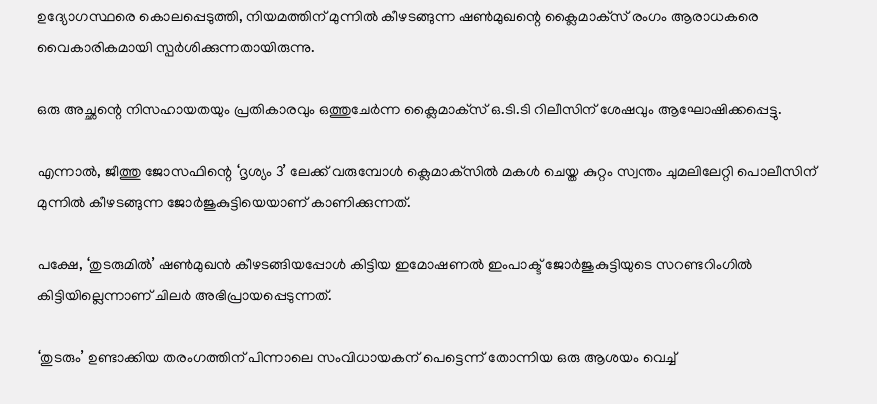ഉദ്യോഗസ്ഥരെ കൊലപ്പെടുത്തി, നിയമത്തിന് മുന്നില്‍ കീഴടങ്ങുന്ന ഷണ്‍മുഖന്റെ ക്ലൈമാക്‌സ് രംഗം ആരാധകരെ വൈകാരികമായി സ്പര്‍ശിക്കുന്നതായിരുന്നു.

ഒരു അച്ഛന്റെ നിസഹായതയും പ്രതികാരവും ഒത്തുചേര്‍ന്ന ക്ലൈമാക്‌സ് ഒ.ടി.ടി റിലീസിന് ശേഷവും ആഘോഷിക്കപ്പെട്ടു.

എന്നാല്‍, ജീത്തു ജോസഫിന്റെ ‘ദൃശ്യം 3’ ലേക്ക് വരുമ്പോള്‍ ക്ലെമാക്‌സില്‍ മകള്‍ ചെയ്ത കുറ്റം സ്വന്തം ചുമലിലേറ്റി പൊലീസിന് മുന്നില്‍ കീഴടങ്ങുന്ന ജോര്‍ജുകുട്ടിയെയാണ് കാണിക്കുന്നത്.

പക്ഷേ, ‘തുടരുമില്‍’ ഷണ്‍മുഖന്‍ കീഴടങ്ങിയപ്പോള്‍ കിട്ടിയ ഇമോഷണല്‍ ഇംപാക്ട് ജോര്‍ജുകുട്ടിയുടെ സറണ്ടറിംഗില്‍ കിട്ടിയില്ലെന്നാണ് ചിലര്‍ അഭിപ്രായപ്പെടുന്നത്.

‘തുടരും’ ഉണ്ടാക്കിയ തരംഗത്തിന് പിന്നാലെ സംവിധായകന് പെട്ടെന്ന് തോന്നിയ ഒരു ആശയം വെച്ച്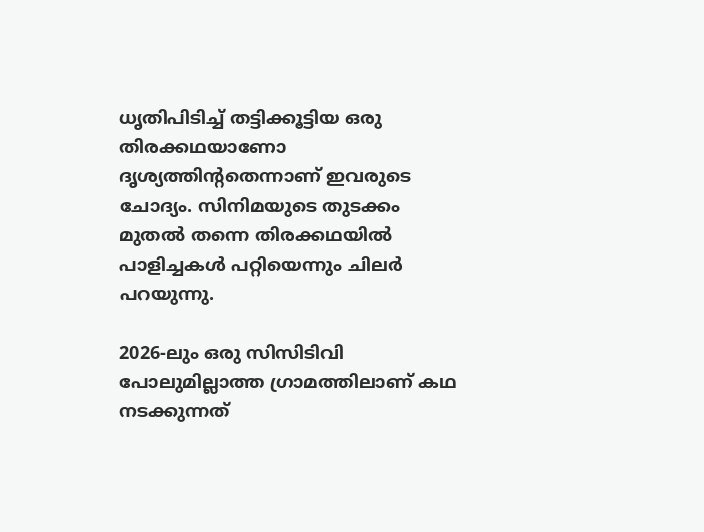ധൃതിപിടിച്ച് തട്ടിക്കൂട്ടിയ ഒരു തിരക്കഥയാണോ ദൃശ്യത്തിന്റതെന്നാണ് ഇവരുടെ ചോദ്യം. സിനിമയുടെ തുടക്കം മുതല്‍ തന്നെ തിരക്കഥയില്‍ പാളിച്ചകള്‍ പറ്റിയെന്നും ചിലര്‍ പറയുന്നു.

2026-ലും ഒരു സിസിടിവി പോലുമില്ലാത്ത ഗ്രാമത്തിലാണ് കഥ നടക്കുന്നത്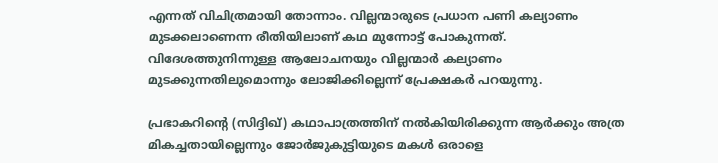എന്നത് വിചിത്രമായി തോന്നാം. വില്ലന്മാരുടെ പ്രധാന പണി കല്യാണം മുടക്കലാണെന്ന രീതിയിലാണ് കഥ മുന്നോട്ട് പോകുന്നത്. വിദേശത്തുനിന്നുള്ള ആലോചനയും വില്ലന്മാര്‍ കല്യാണം മുടക്കുന്നതിലുമൊന്നും ലോജിക്കില്ലെന്ന് പ്രേക്ഷകര്‍ പറയുന്നു.

പ്രഭാകറിന്റെ (സിദ്ദിഖ്) കഥാപാത്രത്തിന് നല്‍കിയിരിക്കുന്ന ആര്‍ക്കും അത്ര മികച്ചതായില്ലെന്നും ജോര്‍ജുകുട്ടിയുടെ മകള്‍ ഒരാളെ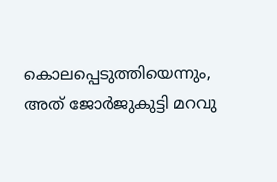കൊലപ്പെടുത്തിയെന്നും, അത് ജോര്‍ജുകുട്ടി മറവു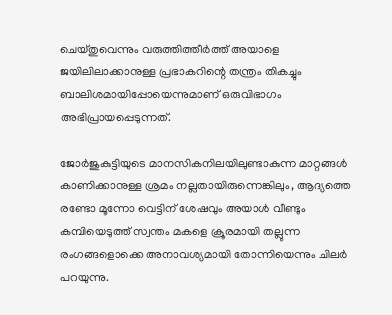ചെയ്തുവെന്നും വരുത്തിത്തീര്‍ത്ത് അയാളെ ജയിലിലാക്കാനുള്ള പ്രഭാകറിന്റെ തന്ത്രം തികച്ചും ബാലിശമായിപ്പോയെന്നുമാണ് ഒരുവിഭാഗം അഭിപ്രായപ്പെടുന്നത്.

ജോര്‍ജുകുട്ടിയുടെ മാനസികനിലയിലുണ്ടാകുന്ന മാറ്റങ്ങള്‍ കാണിക്കാനുള്ള ശ്രമം നല്ലതായിരുന്നെങ്കിലും, ആദ്യത്തെ രണ്ടോ മൂന്നോ വെട്ടിന് ശേഷവും അയാള്‍ വീണ്ടും കമ്പിയെടുത്ത് സ്വന്തം മകളെ ക്രൂരമായി തല്ലുന്ന രംഗങ്ങളൊക്കെ അനാവശ്യമായി തോന്നിയെന്നും ചിലര്‍ പറയുന്നു.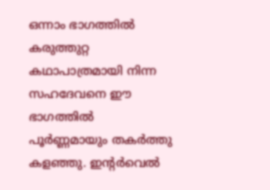ഒന്നാം ഭാഗത്തില്‍ കരുത്തുറ്റ കഥാപാത്രമായി നിന്ന സഹദേവനെ ഈ ഭാഗത്തില്‍ പൂര്‍ണ്ണമായും തകര്‍ത്തു കളഞ്ഞു. ഇന്റര്‍വെല്‍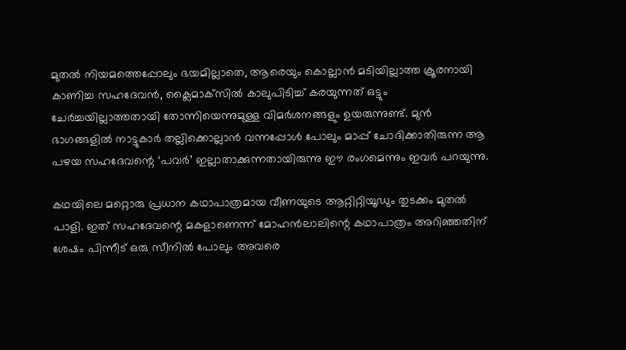മുതല്‍ നിയമത്തെപ്പോലും ഭയമില്ലാതെ, ആരെയും കൊല്ലാന്‍ മടിയില്ലാത്ത ക്രൂരനായി കാണിച്ച സഹദേവന്‍, ക്ലൈമാക്‌സില്‍ കാലുപിടിച്ച് കരയുന്നത് ഒട്ടും ചേര്‍ച്ചയില്ലാത്തതായി തോന്നിയെന്നുമുള്ള വിമര്‍ശനങ്ങളും ഉയരുന്നുണ്ട്. മുന്‍ ഭാഗങ്ങളില്‍ നാട്ടുകാര്‍ തല്ലിക്കൊല്ലാന്‍ വന്നപ്പോള്‍ പോലും മാപ്പ് ചോദിക്കാതിരുന്ന ആ പഴയ സഹദേവന്റെ ‘പവര്‍’ ഇല്ലാതാക്കുന്നതായിരുന്നു ഈ രംഗമെന്നും ഇവര്‍ പറയുന്നു.

കഥയിലെ മറ്റൊരു പ്രധാന കഥാപാത്രമായ വീണയുടെ ആറ്റിറ്റിയൂഡും തുടക്കം മുതല്‍ പാളി. ഇത് സഹദേവന്റെ മകളാണെന്ന് മോഹന്‍ലാലിന്റെ കഥാപാത്രം അറിഞ്ഞതിന് ശേഷം പിന്നീട് ഒരു സീനില്‍ പോലും അവരെ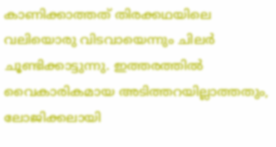കാണിക്കാത്തത് തിരക്കഥയിലെ വലിയൊരു വിടവായെന്നും ചിലര്‍ ചൂണ്ടിക്കാട്ടുന്നു. ഇത്തരത്തില്‍ വൈകാരികമായ അടിത്തറയില്ലാത്തതും, ലോജിക്കലായി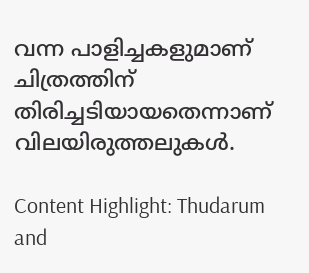വന്ന പാളിച്ചകളുമാണ് ചിത്രത്തിന് തിരിച്ചടിയായതെന്നാണ് വിലയിരുത്തലുകള്‍.

Content Highlight: Thudarum and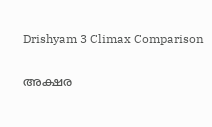Drishyam 3 Climax Comparison

അക്ഷര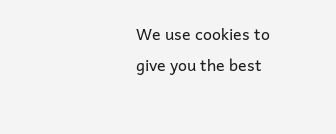We use cookies to give you the best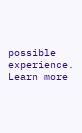possible experience. Learn more